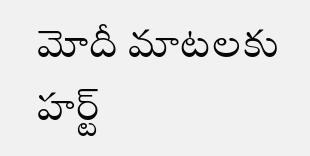మోదీ మాటలకు హర్ట్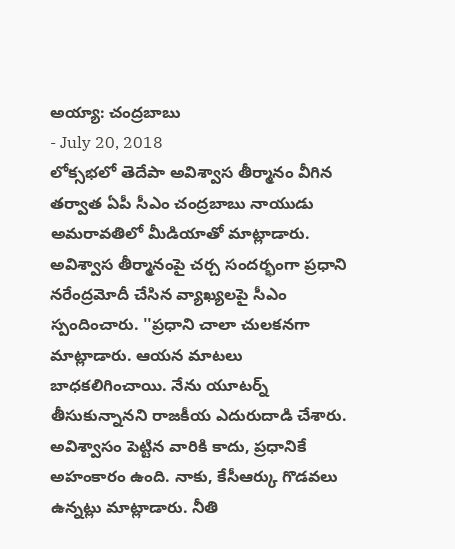అయ్యా: చంద్రబాబు
- July 20, 2018
లోక్సభలో తెదేపా అవిశ్వాస తీర్మానం వీగిన తర్వాత ఏపీ సీఎం చంద్రబాబు నాయుడు అమరావతిలో మీడియాతో మాట్లాడారు. అవిశ్వాస తీర్మానంపై చర్చ సందర్భంగా ప్రధాని నరేంద్రమోదీ చేసిన వ్యాఖ్యలపై సీఎం స్పందించారు. ''ప్రధాని చాలా చులకనగా మాట్లాడారు. ఆయన మాటలు బాధకలిగించాయి. నేను యూటర్న్ తీసుకున్నానని రాజకీయ ఎదురుదాడి చేశారు. అవిశ్వాసం పెట్టిన వారికి కాదు, ప్రధానికే అహంకారం ఉంది. నాకు, కేసీఆర్కు గొడవలు ఉన్నట్లు మాట్లాడారు. నీతి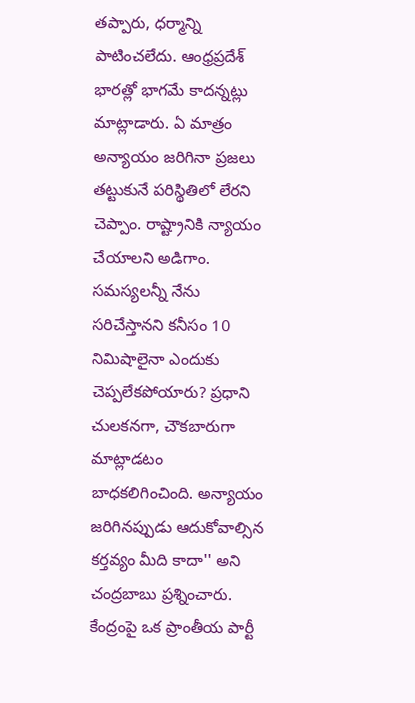తప్పారు, ధర్మాన్ని పాటించలేదు. ఆంధ్రప్రదేశ్ భారత్లో భాగమే కాదన్నట్లు మాట్లాడారు. ఏ మాత్రం అన్యాయం జరిగినా ప్రజలు తట్టుకునే పరిస్థితిలో లేరని చెప్పాం. రాష్ట్రానికి న్యాయం చేయాలని అడిగాం. సమస్యలన్నీ నేను సరిచేస్తానని కనీసం 10 నిమిషాలైనా ఎందుకు చెప్పలేకపోయారు? ప్రధాని చులకనగా, చౌకబారుగా మాట్లాడటం బాధకలిగించింది. అన్యాయం జరిగినప్పుడు ఆదుకోవాల్సిన కర్తవ్యం మీది కాదా'' అని చంద్రబాబు ప్రశ్నించారు. కేంద్రంపై ఒక ప్రాంతీయ పార్టీ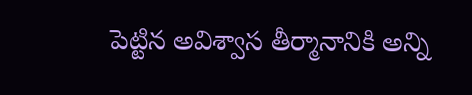పెట్టిన అవిశ్వాస తీర్మానానికి అన్ని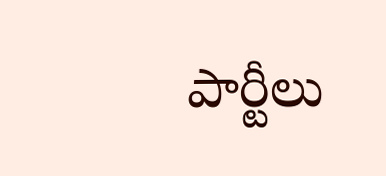పార్టీలు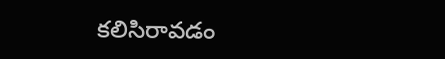కలిసిరావడం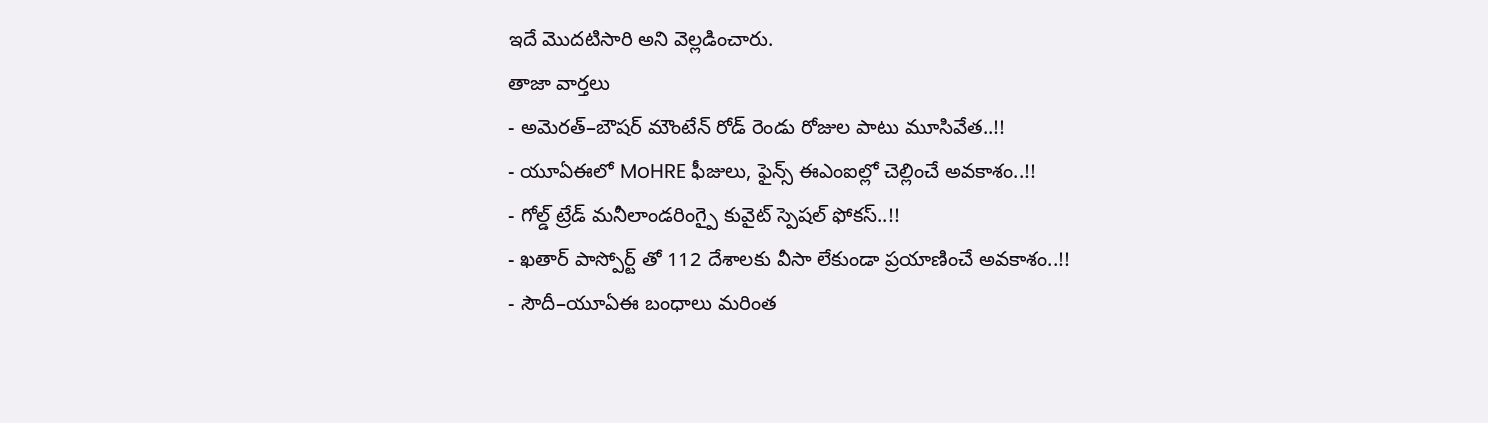ఇదే మొదటిసారి అని వెల్లడించారు.
తాజా వార్తలు
- అమెరత్–బౌషర్ మౌంటేన్ రోడ్ రెండు రోజుల పాటు మూసివేత..!!
- యూఏఈలో MoHRE ఫీజులు, ఫైన్స్ ఈఎంఐల్లో చెల్లించే అవకాశం..!!
- గోల్డ్ ట్రేడ్ మనీలాండరింగ్పై కువైట్ స్పెషల్ ఫోకస్..!!
- ఖతార్ పాస్పోర్ట్ తో 112 దేశాలకు వీసా లేకుండా ప్రయాణించే అవకాశం..!!
- సౌదీ–యూఏఈ బంధాలు మరింత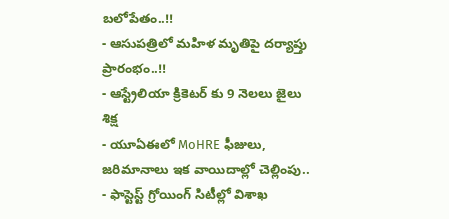బలోపేతం..!!
- ఆసుపత్రిలో మహిళ మృతిపై దర్యాప్తు ప్రారంభం..!!
- ఆస్ట్రేలియా క్రికెటర్ కు 9 నెలలు జైలు శిక్ష
- యూఏఈలో MoHRE ఫీజులు, జరిమానాలు ఇక వాయిదాల్లో చెల్లింపు..
- ఫాస్టెస్ట్ గ్రోయింగ్ సిటీల్లో విశాఖ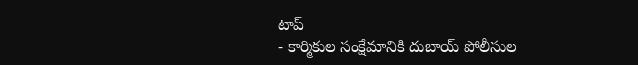టాప్
- కార్మికుల సంక్షేమానికి దుబాయ్ పోలీసుల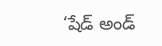‘షేడ్ అండ్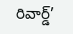రివార్డ్’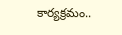కార్యక్రమం..